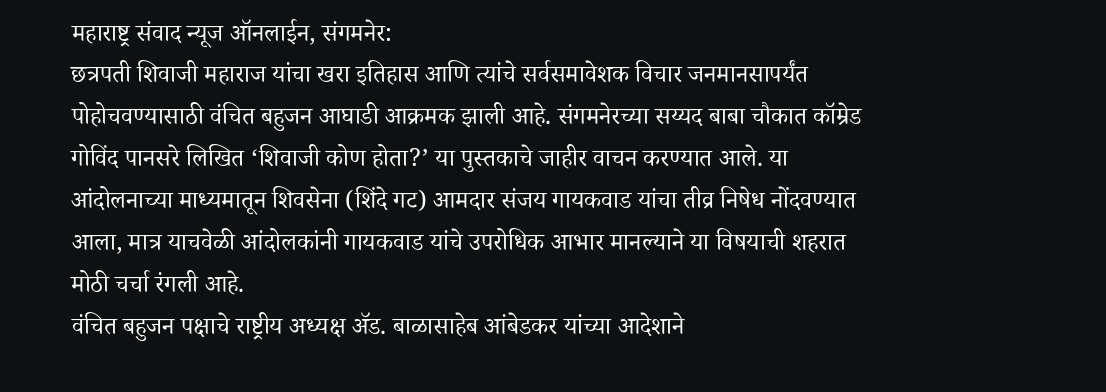महाराष्ट्र संवाद न्यूज ऑनलाईन, संगमनेर:
छत्रपती शिवाजी महाराज यांचा खरा इतिहास आणि त्यांचे सर्वसमावेशक विचार जनमानसापर्यंत पोहोचवण्यासाठी वंचित बहुजन आघाडी आक्रमक झाली आहे. संगमनेरच्या सय्यद बाबा चौकात कॉम्रेड गोविंद पानसरे लिखित ‘शिवाजी कोण होता?’ या पुस्तकाचे जाहीर वाचन करण्यात आले. या आंदोलनाच्या माध्यमातून शिवसेना (शिंदे गट) आमदार संजय गायकवाड यांचा तीव्र निषेध नोंदवण्यात आला, मात्र याचवेळी आंदोलकांनी गायकवाड यांचे उपरोधिक आभार मानल्याने या विषयाची शहरात मोठी चर्चा रंगली आहे.
वंचित बहुजन पक्षाचे राष्ट्रीय अध्यक्ष ॲड. बाळासाहेब आंबेडकर यांच्या आदेशाने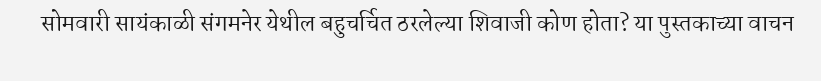सोमवारी सायंकाळी संगमनेर येथील बहुचर्चित ठरलेल्या शिवाजी कोण होता? या पुस्तकाच्या वाचन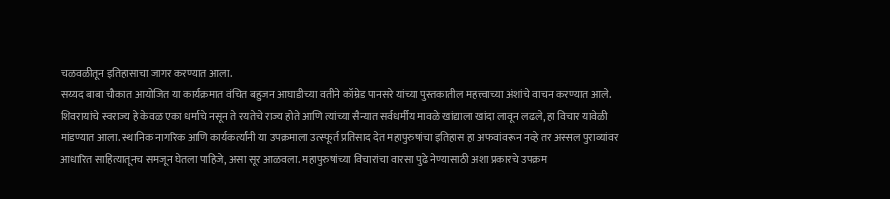चळवळीतून इतिहासाचा जागर करण्यात आला.
सय्यद बाबा चौकात आयोजित या कार्यक्रमात वंचित बहुजन आघाडीच्या वतीने कॉम्रेड पानसरे यांच्या पुस्तकातील महत्त्वाच्या अंशांचे वाचन करण्यात आले. शिवरायांचे स्वराज्य हे केवळ एका धर्माचे नसून ते रयतेचे राज्य होते आणि त्यांच्या सैन्यात सर्वधर्मीय मावळे खांद्याला खांदा लावून लढले, हा विचार यावेळी मांडण्यात आला. स्थानिक नागरिक आणि कार्यकर्त्यांनी या उपक्रमाला उत्स्फूर्त प्रतिसाद देत महापुरुषांचा इतिहास हा अफवांवरून नव्हे तर अस्सल पुराव्यांवर आधारित साहित्यातूनच समजून घेतला पाहिजे, असा सूर आळवला. महापुरुषांच्या विचारांचा वारसा पुढे नेण्यासाठी अशा प्रकारचे उपक्रम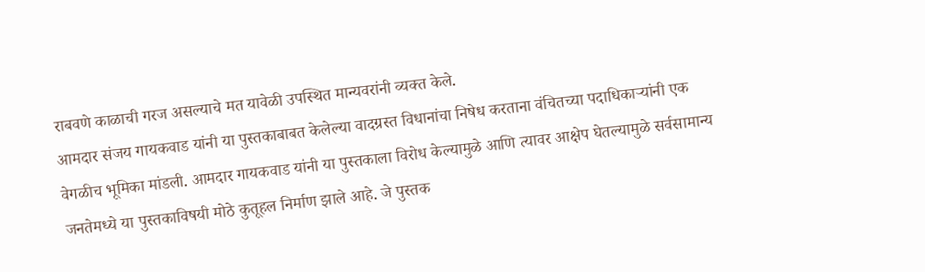राबवणे काळाची गरज असल्याचे मत यावेळी उपस्थित मान्यवरांनी व्यक्त केले.
आमदार संजय गायकवाड यांनी या पुस्तकाबाबत केलेल्या वादग्रस्त विधानांचा निषेध करताना वंचितच्या पदाधिकाऱ्यांनी एक वेगळीच भूमिका मांडली. आमदार गायकवाड यांनी या पुस्तकाला विरोध केल्यामुळे आणि त्यावर आक्षेप घेतल्यामुळे सर्वसामान्य जनतेमध्ये या पुस्तकाविषयी मोठे कुतूहल निर्माण झाले आहे. जे पुस्तक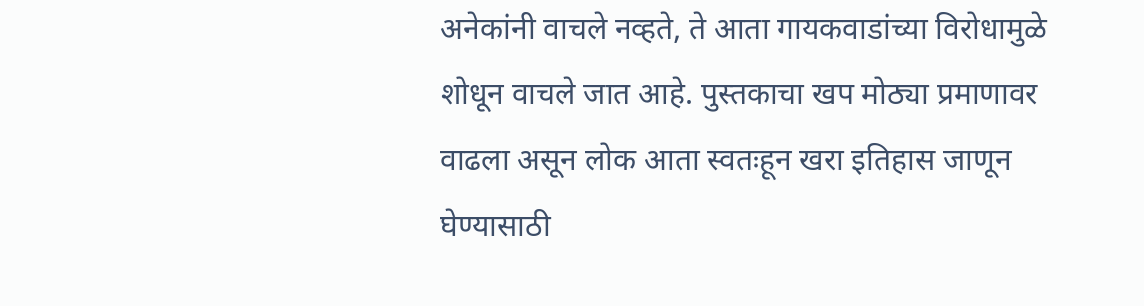अनेकांनी वाचले नव्हते, ते आता गायकवाडांच्या विरोधामुळे शोधून वाचले जात आहे. पुस्तकाचा खप मोठ्या प्रमाणावर वाढला असून लोक आता स्वतःहून खरा इतिहास जाणून घेण्यासाठी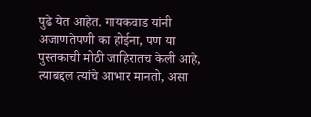पुढे येत आहेत. गायकवाड यांनी अजाणतेपणी का होईना, पण या पुस्तकाची मोठी जाहिरातच केली आहे, त्याबद्दल त्यांचे आभार मानतो, असा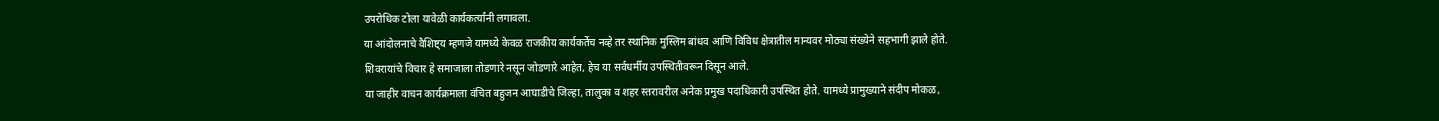उपरोधिक टोला यावेळी कार्यकर्त्यांनी लगावला.
या आंदोलनाचे वैशिष्ट्य म्हणजे यामध्ये केवळ राजकीय कार्यकर्तेच नव्हे तर स्थानिक मुस्लिम बांधव आणि विविध क्षेत्रातील मान्यवर मोठ्या संख्येने सहभागी झाले होते. शिवरायांचे विचार हे समाजाला तोडणारे नसून जोडणारे आहेत, हेच या सर्वधर्मीय उपस्थितीवरून दिसून आले.
या जाहीर वाचन कार्यक्रमाला वंचित बहुजन आघाडीचे जिल्हा, तालुका व शहर स्तरावरील अनेक प्रमुख पदाधिकारी उपस्थित होते. यामध्ये प्रामुख्याने संदीप मोकळ,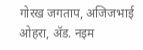गोरख जगताप, अजिजभाई ओहरा, ॲड. नइम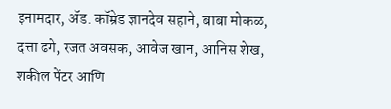इनामदार, ॲड. कॉम्रेड ज्ञानदेव सहाने, बाबा मोकळ, दत्ता ढगे, रजत अवसक, आवेज खान, आनिस शेख, शकील पेंटर आणि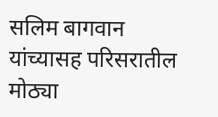सलिम बागवान यांच्यासह परिसरातील मोठ्या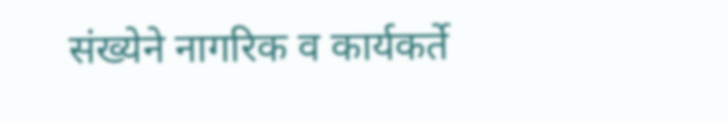संख्येने नागरिक व कार्यकर्ते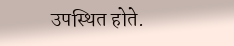उपस्थित होते.